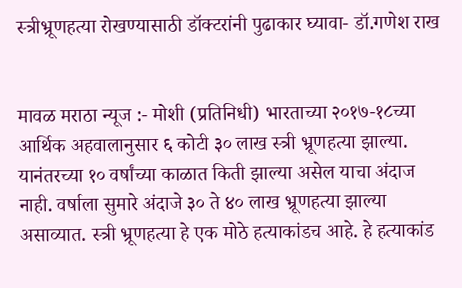स्त्रीभ्रूणहत्या रोखण्यासाठी डॉक्टरांनी पुढाकार घ्यावा- डॉ.गणेश राख


मावळ मराठा न्यूज :- मोशी (प्रतिनिधी) भारताच्या २०१७-१८च्या आर्थिक अहवालानुसार ६ कोटी ३० लाख स्त्री भ्रूणहत्या झाल्या. यानंतरच्या १० वर्षांच्या काळात किती झाल्या असेल याचा अंदाज नाही. वर्षाला सुमारे अंदाजे ३० ते ४० लाख भ्रूणहत्या झाल्या असाव्यात. स्त्री भ्रूणहत्या हे एक मोठे हत्याकांडच आहे. हे हत्याकांड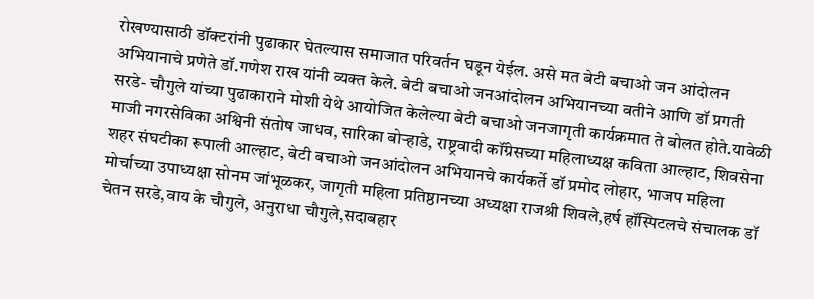रोखण्यासाठी डॉक्टरांनी पुढाकार घेतल्यास समाजात परिवर्तन घडून येईल. असे मत बेटी बचाओ जन आंदोलन अभियानाचे प्रणेते डॉ.गणेश राख यांनी व्यक्त केले. बेटी बचाओ जनआंदोलन अभियानच्या वतीने आणि डॉ प्रगती सरडे- चौगुले यांच्या पुढाकाराने मोशी येथे आयोजित केलेल्या बेटी बचाओ जनजागृती कार्यक्रमात ते बोलत होते.यावेळी माजी नगरसेविका अश्विनी संतोष जाधव, सारिका बोऱ्हाडे, राष्ट्रवादी कॉंग्रेसच्या महिलाध्यक्ष कविता आल्हाट, शिवसेना शहर संघटीका रूपाली आल्हाट, बेटी बचाओ जनआंदोलन अभियानचे कार्यकर्ते डॉ प्रमोद लोहार, भाजप महिला मोर्चाच्या उपाध्यक्षा सोनम जांभूळकर, जागृती महिला प्रतिष्ठानच्या अध्यक्षा राजश्री शिवले,हर्ष हॉस्पिटलचे संचालक डॉ चेतन सरडे,वाय के चौगुले, अनुराधा चौगुले,सदाबहार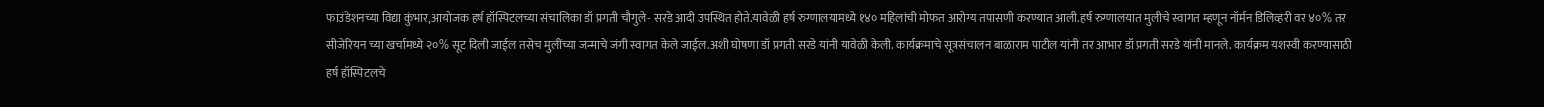फाउंडेशनच्या विद्या कुंभार,आयोजक हर्ष हॉस्पिटलच्या संचालिका डॉ प्रगती चौगुले- सरडे आदी उपस्थित होते.यावेळी हर्ष रुग्णालयामध्ये १४० महिलांची मोफत आरोग्य तपासणी करण्यात आली.हर्ष रुग्णालयात मुलीचे स्वागत म्हणून नॉर्मन डिलिव्हरी वर ४०% तर सीजेरियन च्या खर्चामध्ये २०% सूट दिली जाईल तसेच मुलींच्या जन्माचे जंगी स्वागत केले जाईल.अशी घोषणा डॉ प्रगती सरडे यांनी यावेळी केली. कार्यक्रमाचे सूत्रसंचालन बाळाराम पाटील यांनी तर आभार डॉ प्रगती सरडे यांनी मानले. कार्यक्रम यशस्वी करण्यासाठी हर्ष हॉस्पिटलचे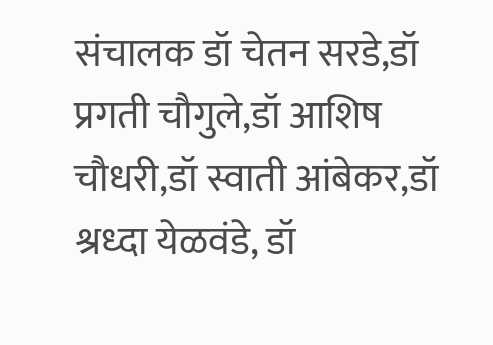संचालक डॉ चेतन सरडे,डॉ प्रगती चौगुले,डॉ आशिष चौधरी,डॉ स्वाती आंबेकर,डॉ श्रध्दा येळवंडे, डॉ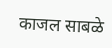काजल साबळे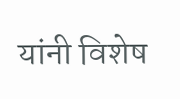यांनी विशेष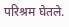परिश्रम घेतले.